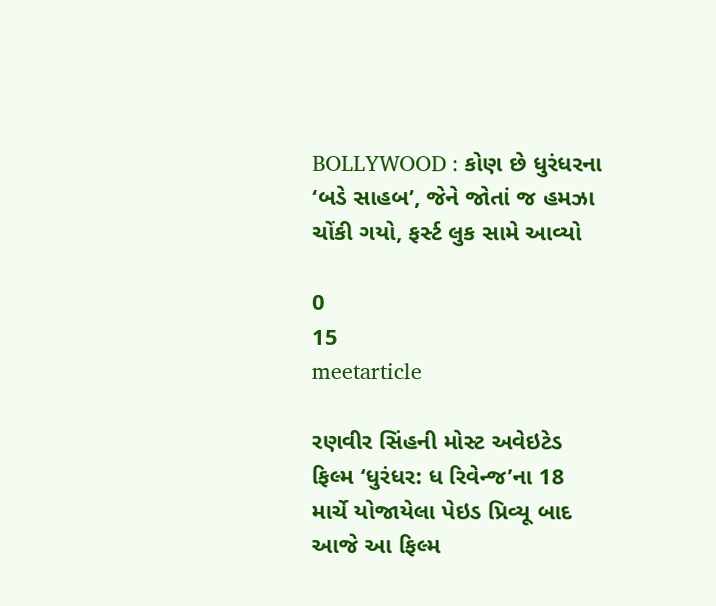BOLLYWOOD : કોણ છે ધુરંધરના ‘બડે સાહબ’, જેને જોતાં જ હમઝા ચોંકી ગયો, ફર્સ્ટ લુક સામે આવ્યો

0
15
meetarticle

રણવીર સિંહની મોસ્ટ અવેઇટેડ ફિલ્મ ‘ધુરંધર: ધ રિવેન્જ’ના 18 માર્ચે યોજાયેલા પેઇડ પ્રિવ્યૂ બાદ આજે આ ફિલ્મ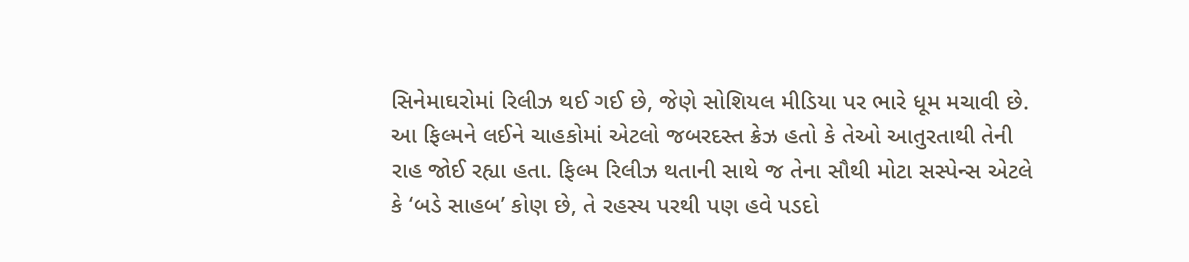સિનેમાઘરોમાં રિલીઝ થઈ ગઈ છે, જેણે સોશિયલ મીડિયા પર ભારે ધૂમ મચાવી છે. આ ફિલ્મને લઈને ચાહકોમાં એટલો જબરદસ્ત ક્રેઝ હતો કે તેઓ આતુરતાથી તેની રાહ જોઈ રહ્યા હતા. ફિલ્મ રિલીઝ થતાની સાથે જ તેના સૌથી મોટા સસ્પેન્સ એટલે કે ‘બડે સાહબ’ કોણ છે, તે રહસ્ય પરથી પણ હવે પડદો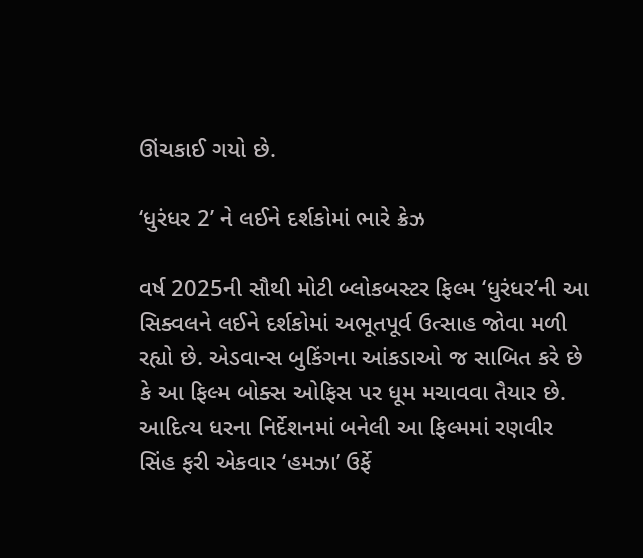ઊંચકાઈ ગયો છે.

‘ધુરંધર 2’ ને લઈને દર્શકોમાં ભારે ક્રેઝ

વર્ષ 2025ની સૌથી મોટી બ્લોકબસ્ટર ફિલ્મ ‘ધુરંધર’ની આ સિક્વલને લઈને દર્શકોમાં અભૂતપૂર્વ ઉત્સાહ જોવા મળી રહ્યો છે. એડવાન્સ બુકિંગના આંકડાઓ જ સાબિત કરે છે કે આ ફિલ્મ બોક્સ ઓફિસ પર ધૂમ મચાવવા તૈયાર છે. આદિત્ય ધરના નિર્દેશનમાં બનેલી આ ફિલ્મમાં રણવીર સિંહ ફરી એકવાર ‘હમઝા’ ઉર્ફે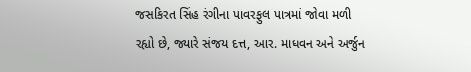જસકિરત સિંહ રંગીના પાવરફુલ પાત્રમાં જોવા મળી રહ્યો છે, જ્યારે સંજય દત્ત, આર. માધવન અને અર્જુન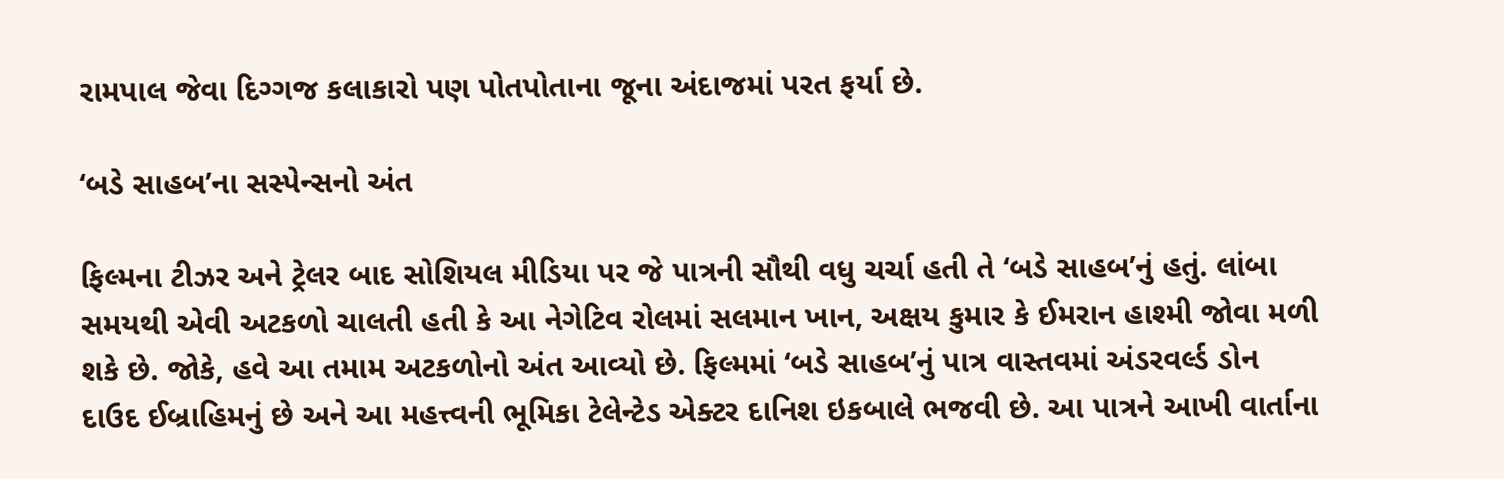રામપાલ જેવા દિગ્ગજ કલાકારો પણ પોતપોતાના જૂના અંદાજમાં પરત ફર્યા છે.

‘બડે સાહબ’ના સસ્પેન્સનો અંત

ફિલ્મના ટીઝર અને ટ્રેલર બાદ સોશિયલ મીડિયા પર જે પાત્રની સૌથી વધુ ચર્ચા હતી તે ‘બડે સાહબ’નું હતું. લાંબા સમયથી એવી અટકળો ચાલતી હતી કે આ નેગેટિવ રોલમાં સલમાન ખાન, અક્ષય કુમાર કે ઈમરાન હાશ્મી જોવા મળી શકે છે. જોકે, હવે આ તમામ અટકળોનો અંત આવ્યો છે. ફિલ્મમાં ‘બડે સાહબ’નું પાત્ર વાસ્તવમાં અંડરવર્લ્ડ ડોન દાઉદ ઈબ્રાહિમનું છે અને આ મહત્ત્વની ભૂમિકા ટેલેન્ટેડ એક્ટર દાનિશ ઇકબાલે ભજવી છે. આ પાત્રને આખી વાર્તાના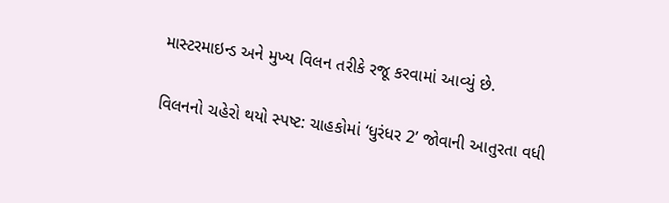માસ્ટરમાઇન્ડ અને મુખ્ય વિલન તરીકે રજૂ કરવામાં આવ્યું છે.

વિલનનો ચહેરો થયો સ્પષ્ટ: ચાહકોમાં ‘ધુરંધર 2’ જોવાની આતુરતા વધી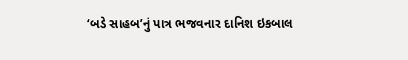‘બડે સાહબ’નું પાત્ર ભજવનાર દાનિશ ઇકબાલ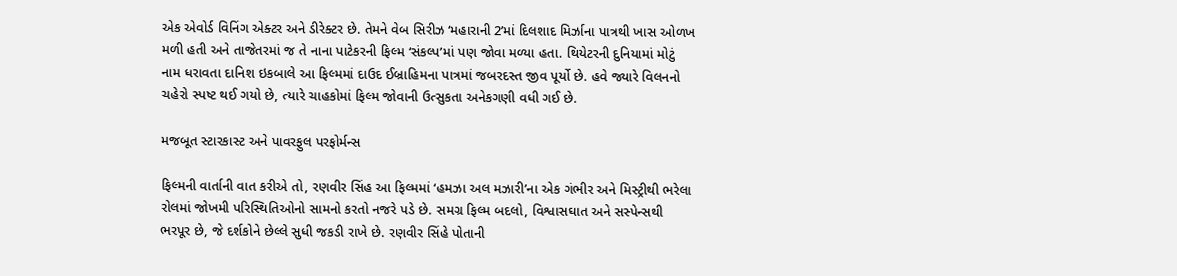એક એવોર્ડ વિનિંગ એક્ટર અને ડીરેક્ટર છે. તેમને વેબ સિરીઝ ‘મહારાની 2’માં દિલશાદ મિર્ઝાના પાત્રથી ખાસ ઓળખ મળી હતી અને તાજેતરમાં જ તે નાના પાટેકરની ફિલ્મ ‘સંકલ્પ’માં પણ જોવા મળ્યા હતા. થિયેટરની દુનિયામાં મોટું નામ ધરાવતા દાનિશ ઇકબાલે આ ફિલ્મમાં દાઉદ ઈબ્રાહિમના પાત્રમાં જબરદસ્ત જીવ પૂર્યો છે. હવે જ્યારે વિલનનો ચહેરો સ્પષ્ટ થઈ ગયો છે, ત્યારે ચાહકોમાં ફિલ્મ જોવાની ઉત્સુકતા અનેકગણી વધી ગઈ છે.

મજબૂત સ્ટારકાસ્ટ અને પાવરફુલ પરફોર્મન્સ

ફિલ્મની વાર્તાની વાત કરીએ તો, રણવીર સિંહ આ ફિલ્મમાં ‘હમઝા અલ મઝારી’ના એક ગંભીર અને મિસ્ટ્રીથી ભરેલા રોલમાં જોખમી પરિસ્થિતિઓનો સામનો કરતો નજરે પડે છે. સમગ્ર ફિલ્મ બદલો, વિશ્વાસઘાત અને સસ્પેન્સથી ભરપૂર છે, જે દર્શકોને છેલ્લે સુધી જકડી રાખે છે. રણવીર સિંહે પોતાની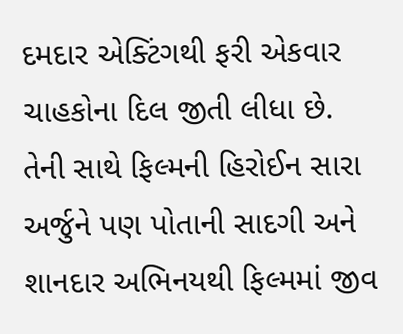દમદાર એક્ટિંગથી ફરી એકવાર ચાહકોના દિલ જીતી લીધા છે. તેની સાથે ફિલ્મની હિરોઈન સારા અર્જુને પણ પોતાની સાદગી અને શાનદાર અભિનયથી ફિલ્મમાં જીવ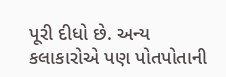પૂરી દીધો છે. અન્ય કલાકારોએ પણ પોતપોતાની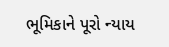ભૂમિકાને પૂરો ન્યાય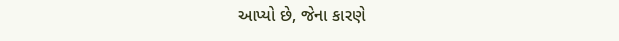આપ્યો છે, જેના કારણે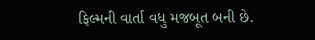ફિલ્મની વાર્તા વધુ મજબૂત બની છે.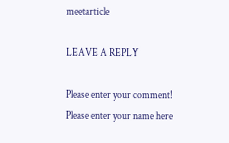meetarticle

LEAVE A REPLY

Please enter your comment!
Please enter your name here